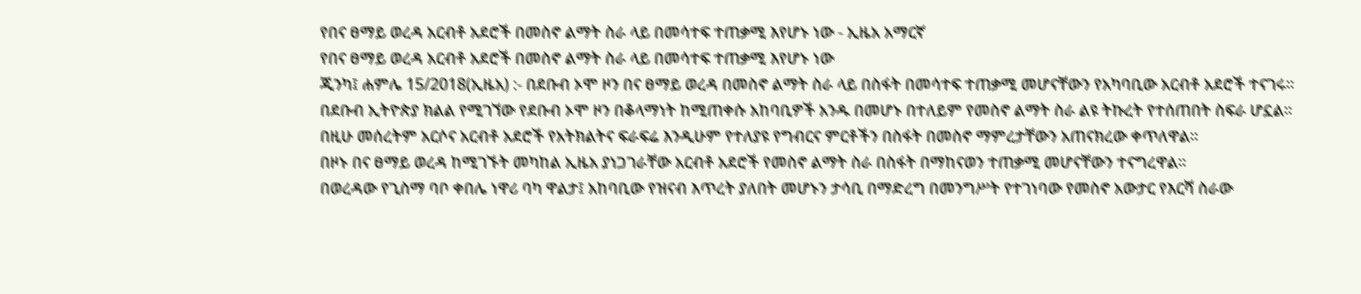የበና ፀማይ ወረዳ አርብቶ አደሮች በመስኖ ልማት ስራ ላይ በመሳተፍ ተጠቃሚ እየሆኑ ነው - ኢዜአ አማርኛ
የበና ፀማይ ወረዳ አርብቶ አደሮች በመስኖ ልማት ስራ ላይ በመሳተፍ ተጠቃሚ እየሆኑ ነው
ጂንካ፤ ሐምሌ 15/2018(ኢዜአ) :- በደቡብ ኦሞ ዞን በና ፀማይ ወረዳ በመስኖ ልማት ስራ ላይ በስፋት በመሳተፍ ተጠቃሚ መሆናቸውን የአካባቢው አርብቶ አደሮች ተናገሩ።
በደቡብ ኢትዮጵያ ክልል የሚገኘው የደቡብ ኦሞ ዞን በቆላማነት ከሚጠቀሱ አከባቢዎች አንዱ በመሆኑ በተለይም የመስኖ ልማት ስራ ልዩ ትኩረት የተሰጠበት ስፍራ ሆኗል።
በዚሁ መሰረትም አርሶና አርብቶ አደሮች የአትክልትና ፍራፍሬ እንዲሁም የተለያዩ የግብርና ምርቶችን በስፋት በመስኖ ማምረታቸውን አጠናክረው ቀጥለዋል።
በዞኑ በና ፀማይ ወረዳ ከሚገኙት መካከል ኢዜአ ያነጋገራቸው አርብቶ አደሮች የመስኖ ልማት ስራ በስፋት በማከናወን ተጠቃሚ መሆናቸውን ተናግረዋል።
በወረዳው የጊስማ ባቦ ቀበሌ ነዋሪ ባካ ዋልታ፤ አከባቢው የዝናብ እጥረት ያለበት መሆኑን ታሳቢ በማድረግ በመንግሥት የተገነባው የመስኖ አውታር የእርሻ ስራው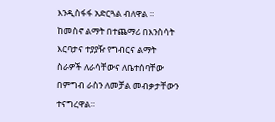እንዲስፋፋ አድርጓል ብለዋል ።
ከመስኖ ልማት በተጨማሪ በእንስሳት እርባታና ተያያዥ የግብርና ልማት ስራዎች ለራሳቸውና ለቤተሰባቸው በምግብ ራስን ለመቻል መብቃታቸውን ተናግረዋል።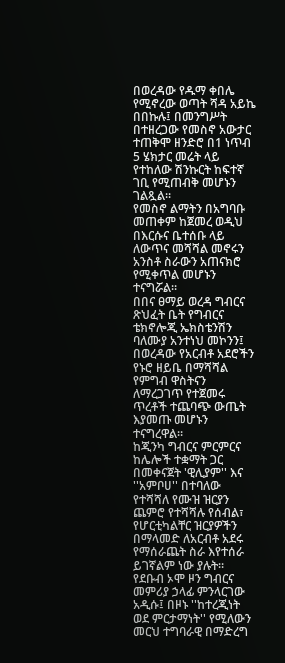በወረዳው የዱማ ቀበሌ የሚኖረው ወጣት ሻዳ አይኬ በበኩሉ፤ በመንግሥት በተዘረጋው የመስኖ አውታር ተጠቅሞ ዘንድሮ በ1 ነጥብ 5 ሄክታር መሬት ላይ የተከለው ሽንኩርት ከፍተኛ ገቢ የሚጠብቅ መሆኑን ገልጿል።
የመስኖ ልማትን በአግባቡ መጠቀም ከጀመረ ወዲህ በእርሱና ቤተሰቡ ላይ ለውጥና መሻሻል መኖሩን አንስቶ ስራውን አጠናክሮ የሚቀጥል መሆኑን ተናግሯል።
በበና ፀማይ ወረዳ ግብርና ጽህፈት ቤት የግብርና ቴክኖሎጂ ኤክስቴንሽን ባለሙያ አንተነህ መኮንን፤ በወረዳው የአርብቶ አደሮችን የኑሮ ዘይቤ በማሻሻል የምግብ ዋስትናን ለማረጋገጥ የተጀመሩ ጥረቶች ተጨባጭ ውጤት እያመጡ መሆኑን ተናግረዋል።
ከጂንካ ግብርና ምርምርና ከሌሎች ተቋማት ጋር በመቀናጀት 'ዊሊያም'' እና ''አምቦሀ'' በተባለው የተሻሻለ የሙዝ ዝርያን ጨምሮ የተሻሻሉ የሰብል፣ የሆርቲካልቸር ዝርያዎችን በማላመድ ለአርብቶ አደሩ የማሰራጨት ስራ እየተሰራ ይገኛልም ነው ያሉት።
የደቡብ ኦሞ ዞን ግብርና መምሪያ ኃላፊ ምንላርገው አዲሱ፤ በዞኑ ''ከተረጂነት ወደ ምርታማነት'' የሚለውን መርህ ተግባራዊ በማድረግ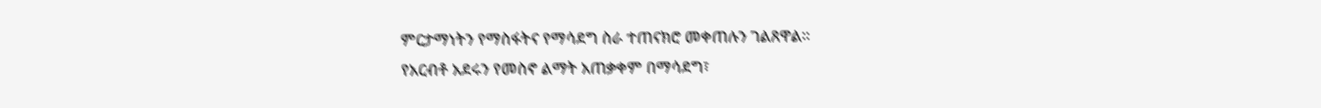ምርታማነትን የማስፋትና የማሳደግ ስራ ተጠናክሮ መቀጠሉን ገልጸዋል።
የአርብቶ አደሩን የመስኖ ልማት አጠቃቀም በማሳደግ፣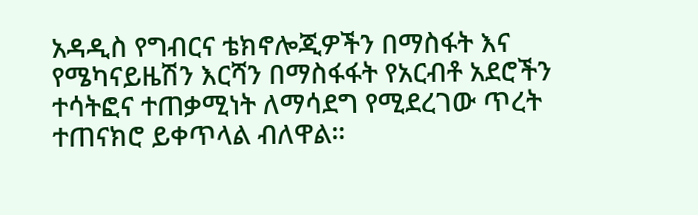አዳዲስ የግብርና ቴክኖሎጂዎችን በማስፋት እና የሜካናይዜሽን እርሻን በማስፋፋት የአርብቶ አደሮችን ተሳትፎና ተጠቃሚነት ለማሳደግ የሚደረገው ጥረት ተጠናክሮ ይቀጥላል ብለዋል።